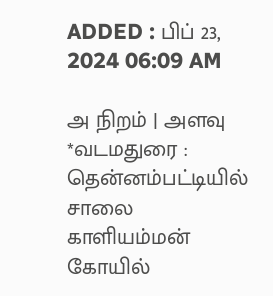ADDED : பிப் 23, 2024 06:09 AM

அ நிறம் | அளவு
*வடமதுரை : தென்னம்பட்டியில் சாலை காளியம்மன் கோயில்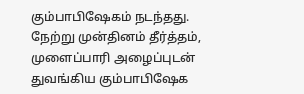கும்பாபிஷேகம் நடந்தது.
நேற்று முன்தினம் தீர்த்தம், முளைப்பாரி அழைப்புடன் துவங்கிய கும்பாபிஷேக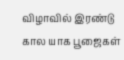விழாவில் இரண்டு கால யாக பூஜைகள்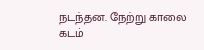நடந்தன. நேற்று காலை கடம்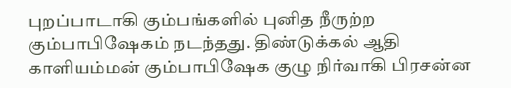புறப்பாடாகி கும்பங்களில் புனித நீருற்ற கும்பாபிஷேகம் நடந்தது. திண்டுக்கல் ஆதி காளியம்மன் கும்பாபிஷேக குழு நிர்வாகி பிரசன்ன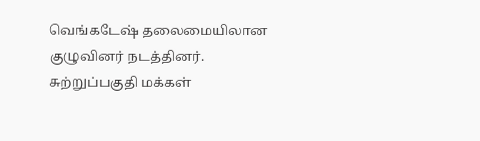வெங்கடேஷ் தலைமையிலான குழுவினர் நடத்தினர். சுற்றுப்பகுதி மக்கள்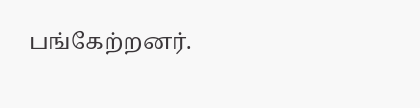பங்கேற்றனர்.